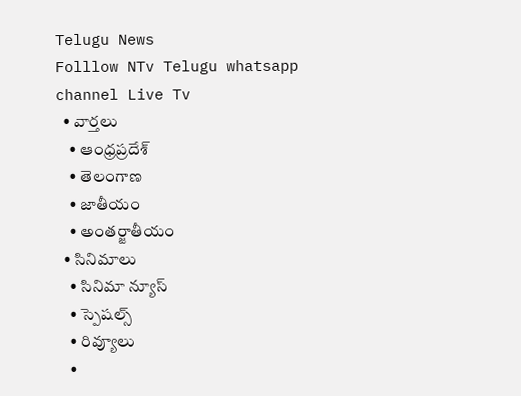Telugu News
Folllow NTv Telugu whatsapp channel Live Tv
  • వార్తలు
    • ఆంధ్రప్రదేశ్
    • తెలంగాణ
    • జాతీయం
    • అంతర్జాతీయం
  • సినిమాలు
    • సినిమా న్యూస్
    • స్పెషల్స్
    • రివ్యూలు
    •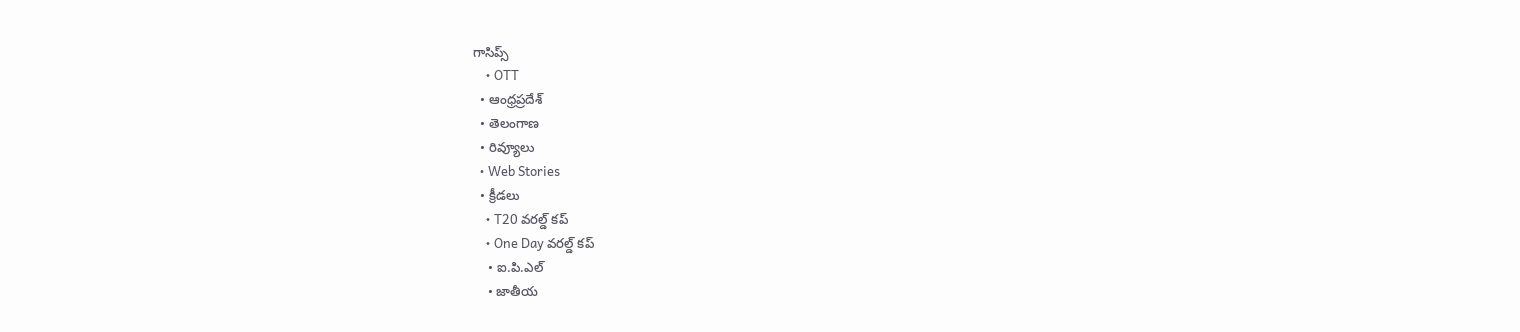గాసిప్స్
    • OTT
  • ఆంధ్రప్రదేశ్
  • తెలంగాణ
  • రివ్యూలు
  • Web Stories
  • క్రీడలు
    • T20 వరల్డ్ కప్
    • One Day వరల్డ్ కప్
    • ఐ.పి.ఎల్
    • జాతీయ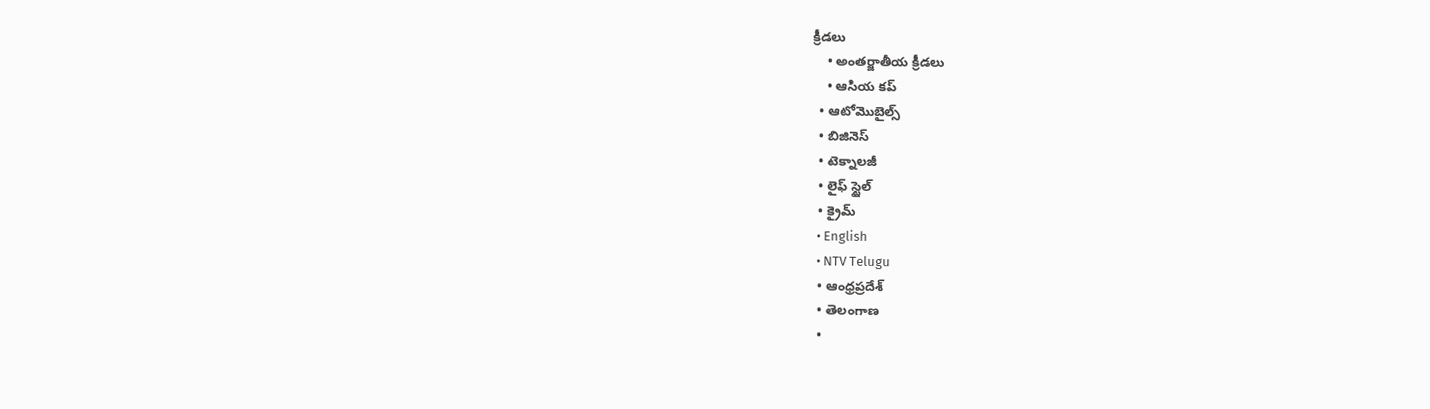క్రీడలు
    • అంతర్జాతీయ క్రీడలు
    • ఆసియ కప్
  • ఆటోమొబైల్స్
  • బిజినెస్‌
  • టెక్నాలజీ
  • లైఫ్ స్టైల్
  • క్రైమ్
  • English
  • NTV Telugu
  • ఆంధ్రప్రదేశ్
  • తెలంగాణ
  •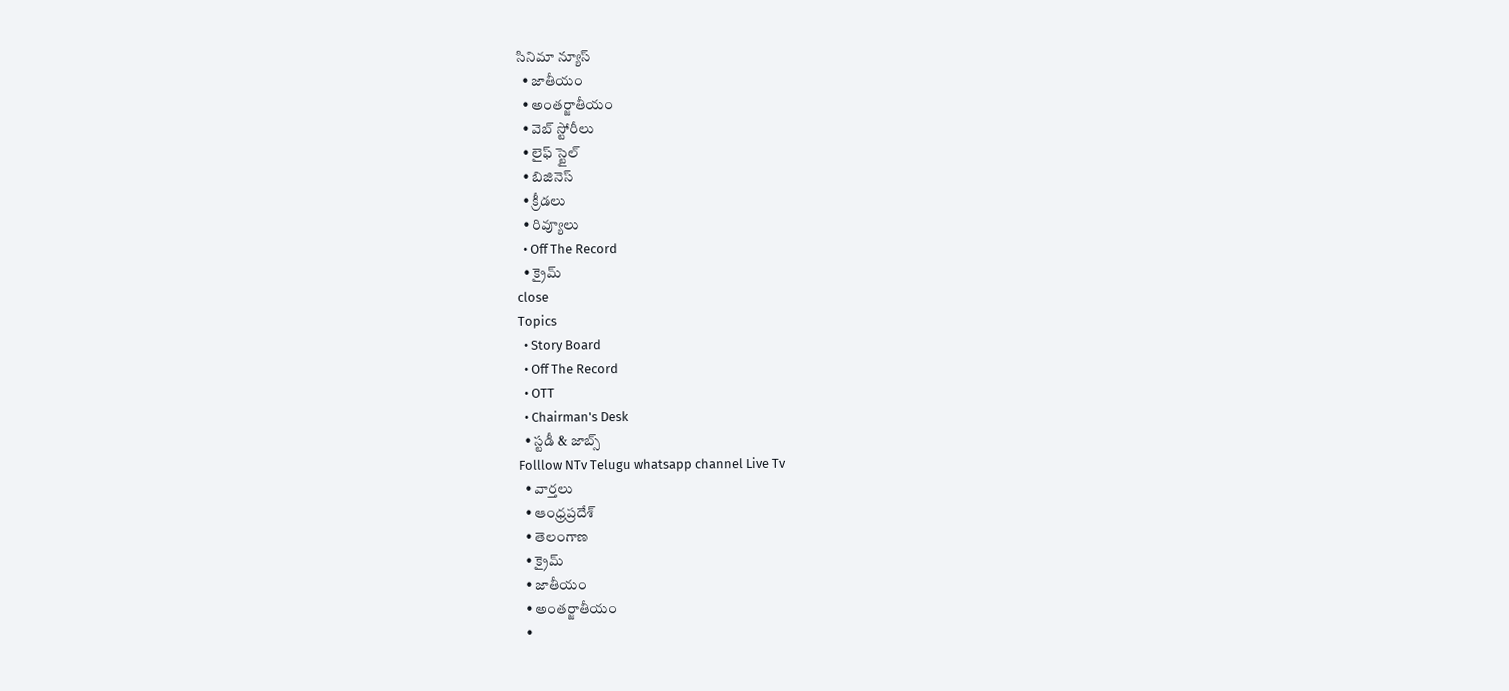సినిమా న్యూస్
  • జాతీయం
  • అంతర్జాతీయం
  • వెబ్ స్టోరీలు
  • లైఫ్ స్టైల్
  • బిజినెస్‌
  • క్రీడలు
  • రివ్యూలు
  • Off The Record
  • క్రైమ్
close
Topics
  • Story Board
  • Off The Record
  • OTT
  • Chairman's Desk
  • స్టడీ & జాబ్స్
Folllow NTv Telugu whatsapp channel Live Tv
  • వార్తలు
  • ఆంధ్రప్రదేశ్
  • తెలంగాణ
  • క్రైమ్
  • జాతీయం
  • అంతర్జాతీయం
  •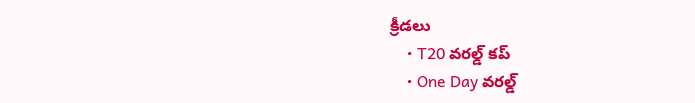క్రీడలు
    • T20 వరల్డ్ కప్
    • One Day వరల్డ్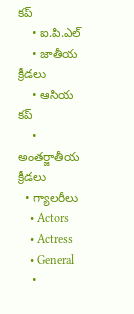కప్
    • ఐ.పి.ఎల్
    • జాతీయ క్రీడలు
    • ఆసియ కప్
    • అంతర్జాతీయ క్రీడలు
  • గ్యాలరీలు
    • Actors
    • Actress
    • General
    •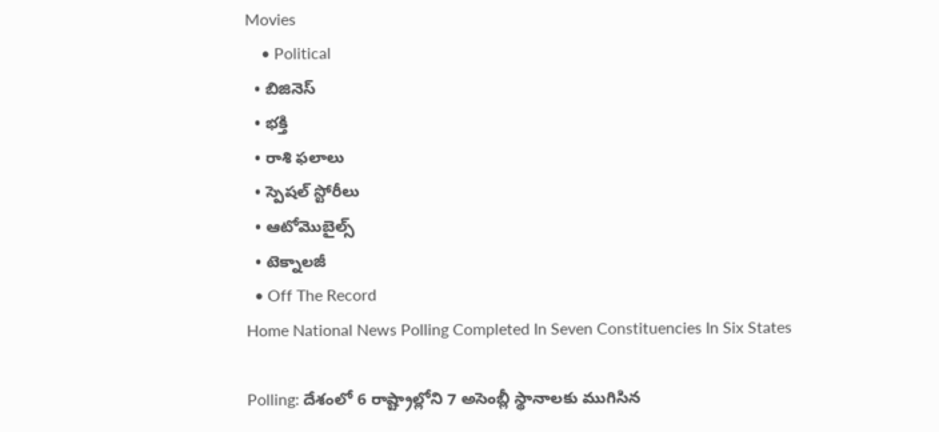Movies
    • Political
  • బిజినెస్‌
  • భక్తి
  • రాశి ఫలాలు
  • స్పెషల్‌ స్టోరీలు
  • ఆటోమొబైల్స్
  • టెక్నాలజీ
  • Off The Record
Home National News Polling Completed In Seven Constituencies In Six States

Polling: దేశంలో 6 రాష్ట్రాల్లోని 7 అసెంబ్లీ స్థానాలకు ముగిసిన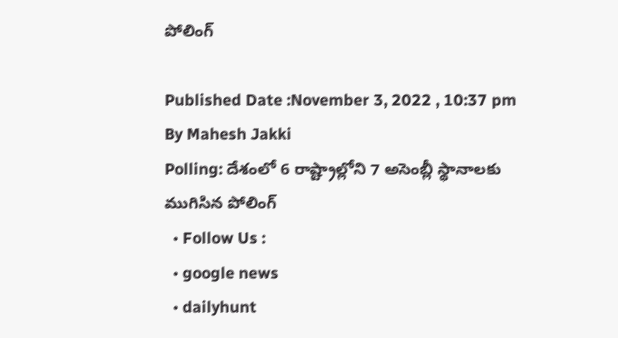పోలింగ్

Published Date :November 3, 2022 , 10:37 pm
By Mahesh Jakki
Polling: దేశంలో 6 రాష్ట్రాల్లోని 7 అసెంబ్లీ స్థానాలకు ముగిసిన పోలింగ్
  • Follow Us :
  • google news
  • dailyhunt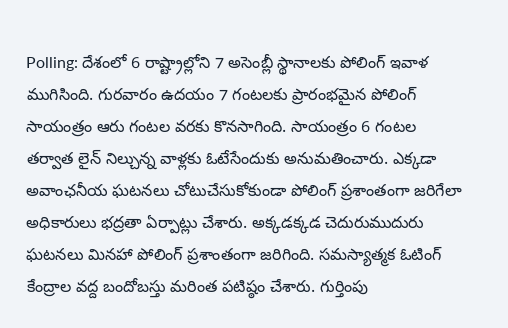Polling: దేశంలో 6 రాష్ట్రాల్లోని 7 అసెంబ్లీ స్థానాలకు పోలింగ్ ఇవాళ ముగిసింది. గురవారం ఉదయం 7 గంటలకు ప్రారంభమైన పోలింగ్ సాయంత్రం ఆరు గంటల వరకు కొనసాగింది. సాయంత్రం 6 గంటల తర్వాత లైన్‌ నిల్చున్న వాళ్లకు ఓటేసేందుకు అనుమతించారు. ఎక్కడా అవాంఛనీయ ఘటనలు చోటుచేసుకోకుండా పోలింగ్‌ ప్రశాంతంగా జరిగేలా అధికారులు భద్రతా ఏర్పాట్లు చేశారు. అక్కడక్కడ చెదురుముదురు ఘటనలు మినహా పోలింగ్ ప్రశాంతంగా జరిగింది. సమస్యాత్మక ఓటింగ్ కేంద్రాల వద్ద బందోబస్తు మరింత పటిష్ఠం చేశారు. గుర్తింపు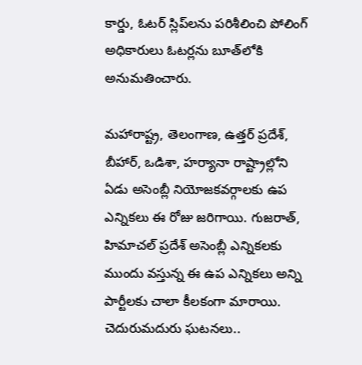కార్డు, ఓటర్‌ స్లిప్‌లను పరిశీలించి పోలింగ్ అధికారులు ఓటర్లను బూత్‌లోకి అనుమతించారు.

మహారాష్ట్ర, తెలంగాణ, ఉత్తర్ ప్రదేశ్, బీహార్, ఒడిశా, హర్యానా రాష్ట్రాల్లోని ఏడు అసెంబ్లీ నియోజకవర్గాలకు ఉప ఎన్నికలు ఈ రోజు జరిగాయి. గుజరాత్, హిమాచల్ ప్రదేశ్ అసెంబ్లీ ఎన్నికలకు ముందు వస్తున్న ఈ ఉప ఎన్నికలు అన్ని పార్టీలకు చాలా కీలకంగా మారాయి. చెదురుమదురు ఘటనలు..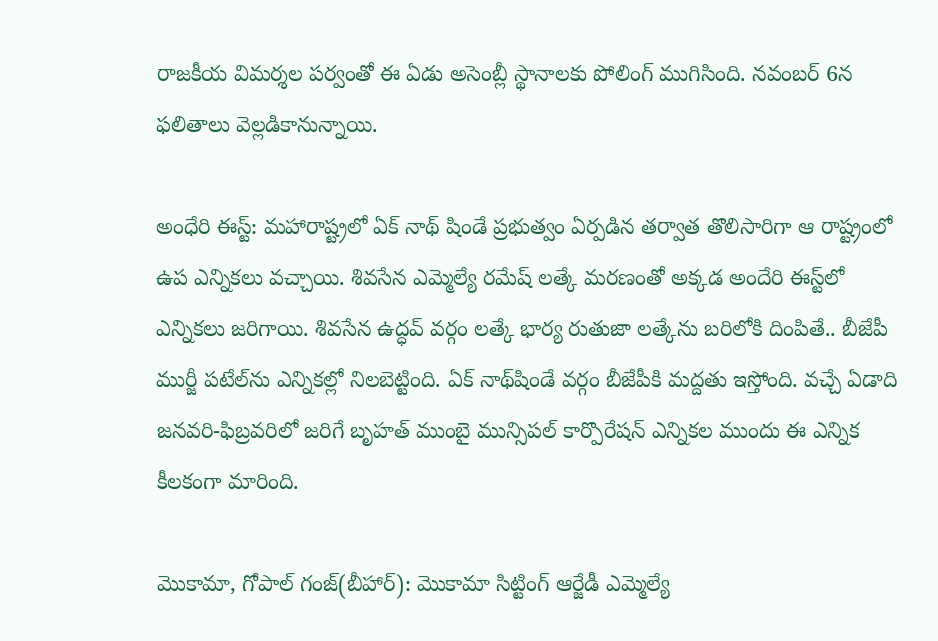రాజకీయ విమర్శల పర్వంతో ఈ ఏడు అసెంబ్లీ స్థానాలకు పోలింగ్‌ ముగిసింది. నవంబర్‌ 6న ఫలితాలు వెల్లడికానున్నాయి.

అంధేరి ఈస్ట్: మహారాష్ట్రలో ఏక్ నాథ్ షిండే ప్రభుత్వం ఏర్పడిన తర్వాత తొలిసారిగా ఆ రాష్ట్రంలో ఉప ఎన్నికలు వచ్చాయి. శివసేన ఎమ్మెల్యే రమేష్ లత్కే మరణంతో అక్కడ అందేరి ఈస్ట్‌లో ఎన్నికలు జరిగాయి. శివసేన ఉద్ధవ్ వర్గం లత్కే భార్య రుతుజా లత్కేను బరిలోకి దింపితే.. బీజేపీ ముర్జీ పటేల్‌ను ఎన్నికల్లో నిలబెట్టింది. ఏక్ నాథ్‌షిండే వర్గం బీజేపీకి మద్దతు ఇస్తోంది. వచ్చే ఏడాది జనవరి-ఫిబ్రవరిలో జరిగే బృహత్ ముంబై మున్సిపల్ కార్పొరేషన్ ఎన్నికల ముందు ఈ ఎన్నిక కీలకంగా మారింది.

మొకామా, గోపాల్ గంజ్(బీహార్): మొకామా సిట్టింగ్ ఆర్జేడీ ఎమ్మెల్యే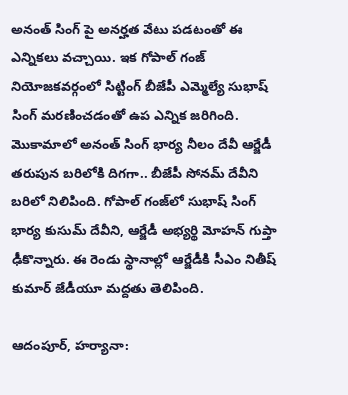అనంత్ సింగ్ పై అనర్హత వేటు పడటంతో ఈ ఎన్నికలు వచ్చాయి. ఇక గోపాల్ గంజ్ నియోజకవర్గంలో సిట్టింగ్ బీజేపీ ఎమ్మెల్యే సుభాష్ సింగ్ మరణించడంతో ఉప ఎన్నిక జరిగింది. మొకామాలో అనంత్ సింగ్ భార్య నీలం దేవీ ఆర్జేడీ తరుపున బరిలోకి దిగగా.. బీజేపీ సోనమ్ దేవీని బరిలో నిలిపింది. గోపాల్ గంజ్‌లో సుభాష్ సింగ్ భార్య కుసుమ్ దేవీని, ఆర్జేడీ అభ్యర్థి మోహన్ గుప్తా ఢీకొన్నారు. ఈ రెండు స్థానాల్లో ఆర్జేడీకి సీఎం నితీష్ కుమార్ జేడీయూ మద్దతు తెలిపింది.

ఆదంపూర్, హర్యానా: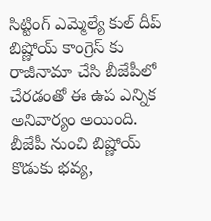సిట్టింగ్ ఎమ్మెల్యే కుల్ దీప్ బిష్ణోయ్ కాంగ్రెస్ కు రాజీనామా చేసి బీజేపీలో చేరడంతో ఈ ఉప ఎన్నిక అనివార్యం అయింది. బీజేపీ నుంచి బిష్ణోయ్ కొడుకు భవ్య,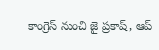కాంగ్రెస్ నుంచి జై ప్రకాష్, ఆప్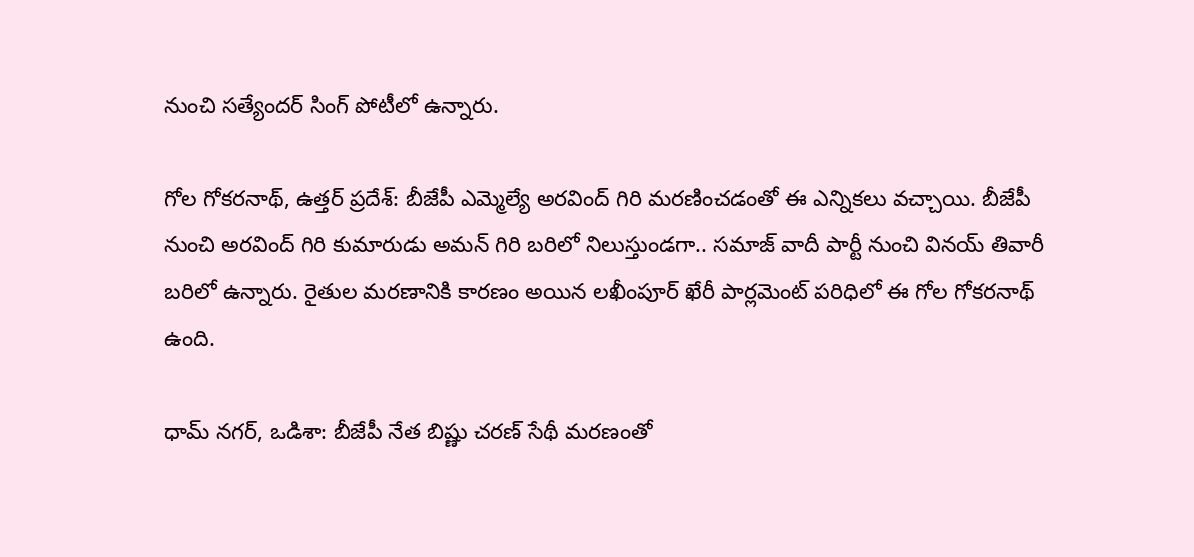నుంచి సత్యేందర్ సింగ్ పోటీలో ఉన్నారు.

గోల గోకరనాథ్, ఉత్తర్ ప్రదేశ్: బీజేపీ ఎమ్మెల్యే అరవింద్ గిరి మరణించడంతో ఈ ఎన్నికలు వచ్చాయి. బీజేపీ నుంచి అరవింద్ గిరి కుమారుడు అమన్ గిరి బరిలో నిలుస్తుండగా.. సమాజ్ వాదీ పార్టీ నుంచి వినయ్ తివారీ బరిలో ఉన్నారు. రైతుల మరణానికి కారణం అయిన లఖీంపూర్ ఖేరీ పార్లమెంట్ పరిధిలో ఈ గోల గోకరనాథ్ ఉంది.

ధామ్ నగర్, ఒడిశా: బీజేపీ నేత బిష్ణు చరణ్ సేథీ మరణంతో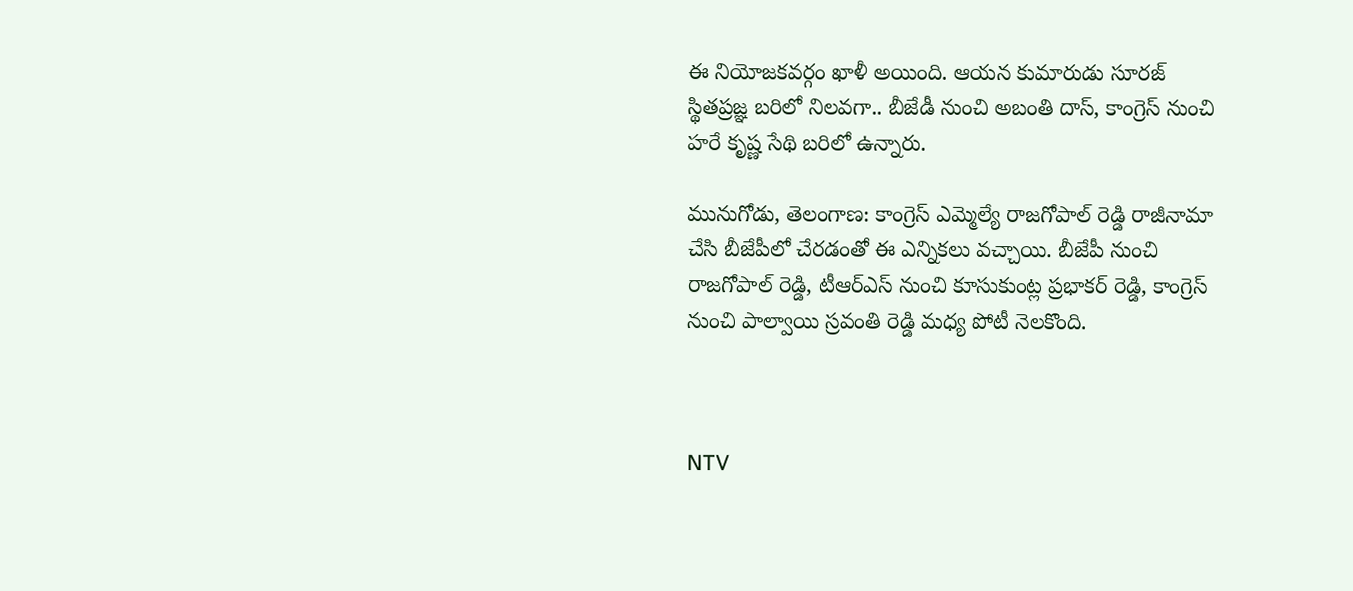ఈ నియోజకవర్గం ఖాళీ అయింది. ఆయన కుమారుడు సూరజ్ స్థితప్రజ్ఞ బరిలో నిలవగా.. బీజేడీ నుంచి అబంతి దాస్, కాంగ్రెస్ నుంచి హరే కృష్ణ సేథి బరిలో ఉన్నారు.

మునుగోడు, తెలంగాణ: కాంగ్రెస్ ఎమ్మెల్యే రాజగోపాల్ రెడ్డి రాజీనామా చేసి బీజేపీలో చేరడంతో ఈ ఎన్నికలు వచ్చాయి. బీజేపీ నుంచి రాజగోపాల్ రెడ్డి, టీఆర్ఎస్ నుంచి కూసుకుంట్ల ప్రభాకర్ రెడ్డి, కాంగ్రెస్ నుంచి పాల్వాయి స్రవంతి రెడ్డి మధ్య పోటీ నెలకొంది.



NTV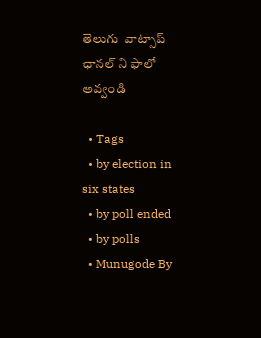తెలుగు  వాట్సాప్ ఛానల్ ని ఫాలో అవ్వండి

  • Tags
  • by election in six states
  • by poll ended
  • by polls
  • Munugode By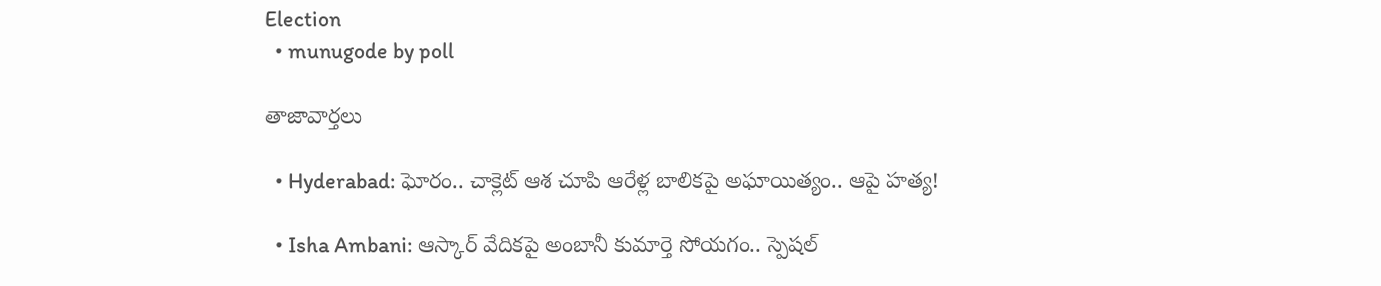Election
  • munugode by poll

తాజావార్తలు

  • Hyderabad: ఘోరం.. చాక్లెట్ ఆశ చూపి ఆరేళ్ల బాలికపై అఘాయిత్యం.. ఆపై హత్య!

  • Isha Ambani: ఆస్కార్ వేదికపై అంబానీ కుమార్తె సోయగం.. స్పెషల్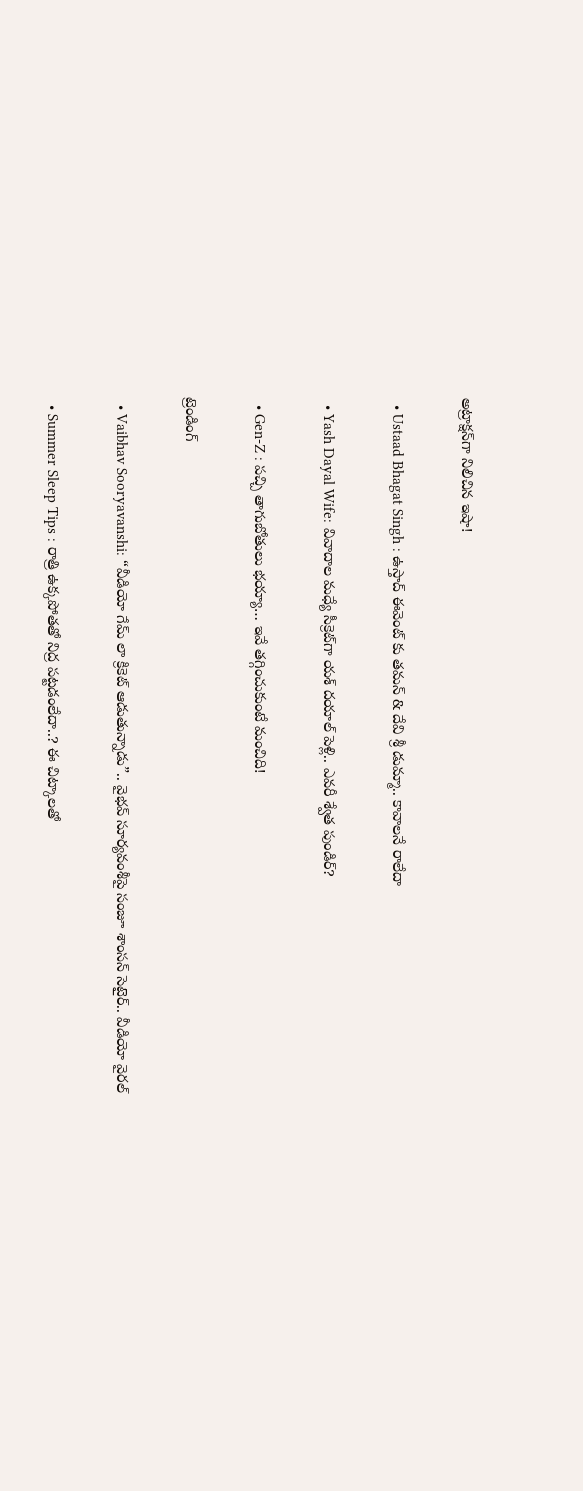అట్రాక్షన్‌గా నిలిచిన ఇషా!

  • Ustaad Bhagat Singh : ఉస్తాద్ ఈవెంట్ కు తమన్ & దేవి శ్రీ డుమ్మా.. కావాలనే రాలేదా

  • Yash Dayal Wife: వివాదాల మధ్యే సీక్రెట్‌గా యశ్ దయాల్ పెళ్లి.. ఎవరీ శ్వేత పుండిర్?

  • Gen-Z : పచ్చి తాగుబోతులు భయ్యా… ఇవే తగ్గించుకుంటే మంచిది!

ట్రెండింగ్‌

  • Vaibhav Sooryavanshi: “వీడియో గేమ్ లా క్రికెట్ ఆడుతున్నాడు”.. వైభవ్ సూర్యవంశీపై సంజూ శాంసన్ సెటైర్.. వీడియో వైరల్

  • Summer Sleep Tips : రాత్రి ఉక్కపోతతో నిద్ర పట్టడంలేదా..? ఈ చిట్కాలతో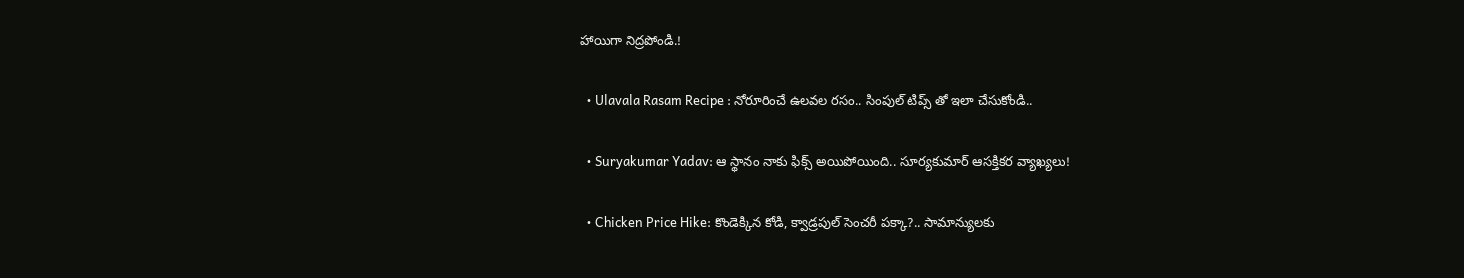హాయిగా నిద్రపోండి.!

  • Ulavala Rasam Recipe : నోరూరించే ఉలవల రసం.. సింపుల్ టిప్స్ తో ఇలా చేసుకోండి..

  • Suryakumar Yadav: ఆ స్థానం నాకు ఫిక్స్ అయిపోయింది.. సూర్యకుమార్ ఆసక్తికర వ్యాఖ్యలు!

  • Chicken Price Hike: కొండెక్కిన కోడి, క్వాడ్రపుల్ సెంచరీ పక్కా?.. సామాన్యులకు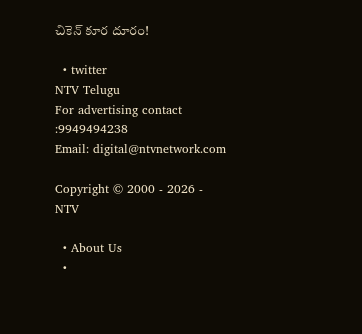చికెన్ కూర దూరం!

  • twitter
NTV Telugu
For advertising contact :9949494238
Email: digital@ntvnetwork.com

Copyright © 2000 - 2026 - NTV

  • About Us
  •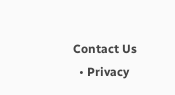Contact Us
  • Privacy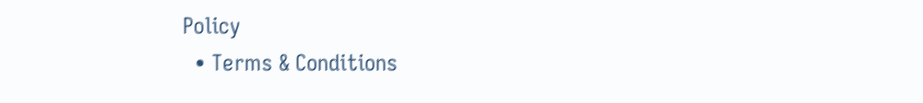Policy
  • Terms & Conditions